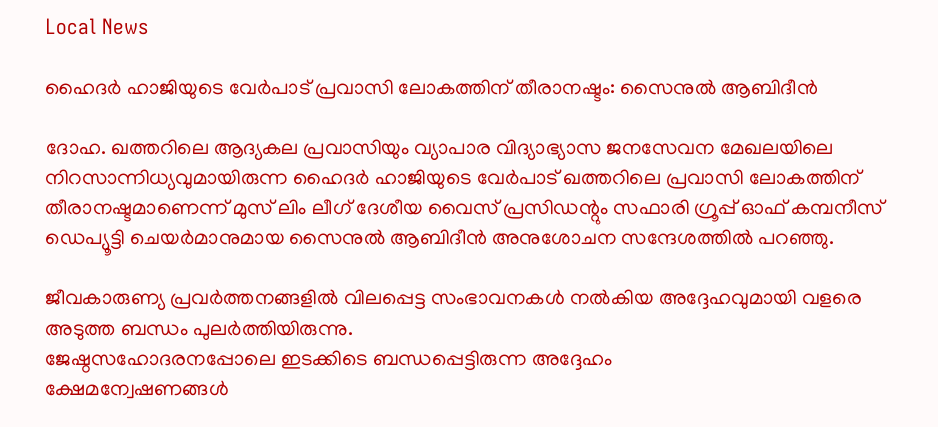Local News

ഹൈദര്‍ ഹാജിയുടെ വേര്‍പാട് പ്രവാസി ലോകത്തിന് തീരാനഷ്ടം: സൈനുല്‍ ആബിദീന്‍

ദോഹ. ഖത്തറിലെ ആദ്യകല പ്രവാസിയും വ്യാപാര വിദ്യാഭ്യാസ ജനസേവന മേഖലയിലെ നിറസാന്നിധ്യവുമായിരുന്ന ഹൈദര്‍ ഹാജിയുടെ വേര്‍പാട് ഖത്തറിലെ പ്രവാസി ലോകത്തിന് തീരാനഷ്ടമാണെന്ന് മുസ് ലിം ലീഗ് ദേശീയ വൈസ് പ്രസിഡന്റും സഫാരി ഗ്രൂപ്പ് ഓഫ് കമ്പനീസ് ഡെപ്യൂട്ടി ചെയര്‍മാനുമായ സൈനുല്‍ ആബിദീന്‍ അനുശോചന സന്ദേശത്തില്‍ പറഞ്ഞു.

ജീവകാരുണ്യ പ്രവര്‍ത്തനങ്ങളില്‍ വിലപ്പെട്ട സംഭാവനകള്‍ നല്‍കിയ അദ്ദേഹവുമായി വളരെ അടുത്ത ബന്ധം പുലര്‍ത്തിയിരുന്നു.
ജേഷ്ഠസഹോദരനപ്പോലെ ഇടക്കിടെ ബന്ധപ്പെട്ടിരുന്ന അദ്ദേഹം
ക്ഷേമന്വേഷണങ്ങള്‍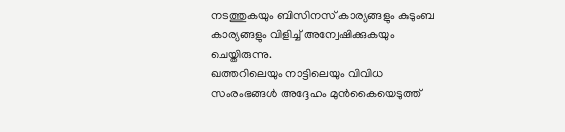നടത്തുകയും ബിസിനസ് കാര്യങ്ങളും കുടുംബ കാര്യങ്ങളും വിളിച്ച് അന്വേഷിക്കുകയും ചെയ്തിരുന്നു.
ഖത്തറിലെയും നാട്ടിലെയും വിവിധ സംരംഭങ്ങള്‍ അദ്ദേഹം മുന്‍കൈയെടുത്ത്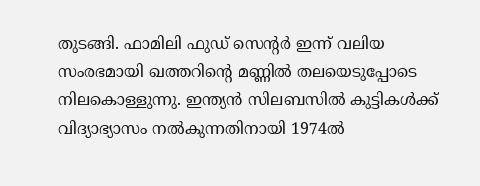തുടങ്ങി. ഫാമിലി ഫുഡ് സെന്റര്‍ ഇന്ന് വലിയ സംരഭമായി ഖത്തറിന്റെ മണ്ണില്‍ തലയെടുപ്പോടെ നിലകൊള്ളുന്നു. ഇന്ത്യന്‍ സിലബസില്‍ കുട്ടികള്‍ക്ക് വിദ്യാഭ്യാസം നല്‍കുന്നതിനായി 1974ല്‍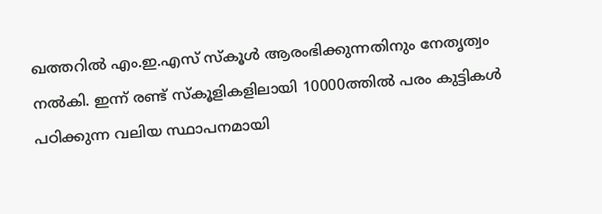ഖത്തറില്‍ എം.ഇ.എസ് സ്‌കൂള്‍ ആരംഭിക്കുന്നതിനും നേതൃത്വം നല്‍കി. ഇന്ന് രണ്ട് സ്‌കൂളികളിലായി 10000ത്തില്‍ പരം കുട്ടികള്‍ പഠിക്കുന്ന വലിയ സ്ഥാപനമായി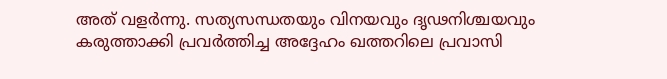അത് വളര്‍ന്നു. സത്യസന്ധതയും വിനയവും ദൃഢനിശ്ചയവും കരുത്താക്കി പ്രവര്‍ത്തിച്ച അദ്ദേഹം ഖത്തറിലെ പ്രവാസി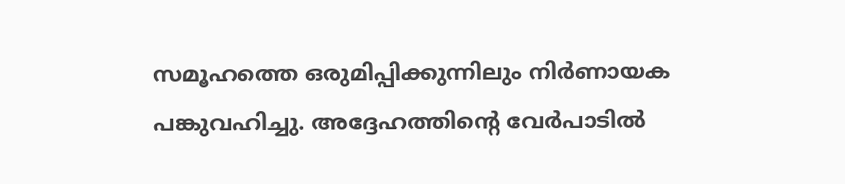സമൂഹത്തെ ഒരുമിപ്പിക്കുന്നിലും നിര്‍ണായക പങ്കുവഹിച്ചു. അദ്ദേഹത്തിന്റെ വേര്‍പാടില്‍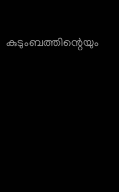കുടുംബത്തിന്റെയും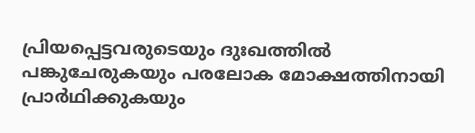പ്രിയപ്പെട്ടവരുടെയും ദുഃഖത്തില്‍ പങ്കുചേരുകയും പരലോക മോക്ഷത്തിനായി പ്രാര്‍ഥിക്കുകയും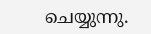ചെയ്യുന്നു.